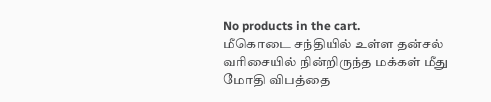No products in the cart.
மீகொடை சந்தியில் உள்ள தன்சல் வரிசையில் நின்றிருந்த மக்கள் மீது மோதி விபத்தை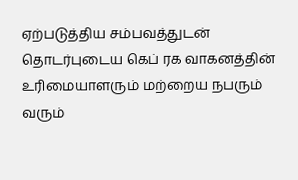ஏற்படுத்திய சம்பவத்துடன் தொடர்புடைய கெப் ரக வாகனத்தின் உரிமையாளரும் மற்றைய நபரும் வரும்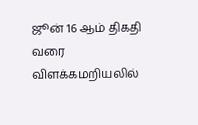ஜூன் 16 ஆம் திகதி வரை விளக்கமறியலில்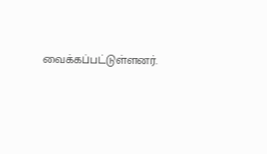வைக்கப்பட்டுள்ளனர்.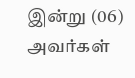இன்று (06) அவர்கள்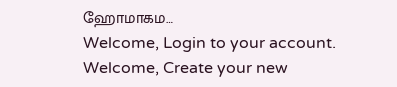ஹோமாகம…
Welcome, Login to your account.
Welcome, Create your new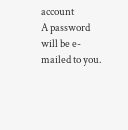account
A password will be e-mailed to you.